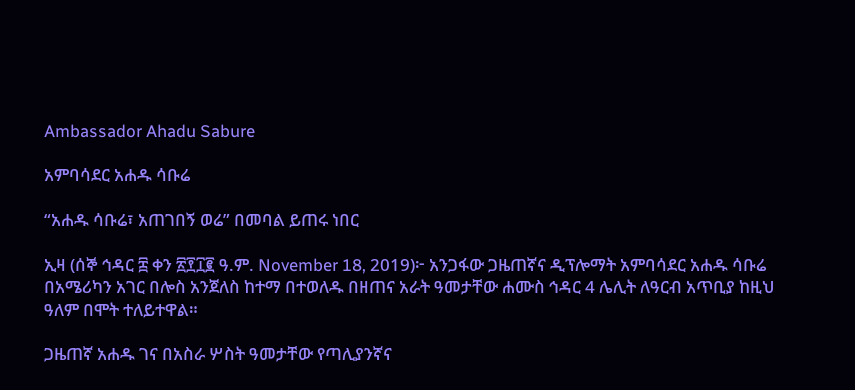Ambassador Ahadu Sabure

አምባሳደር አሐዱ ሳቡሬ

“አሐዱ ሳቡሬ፣ አጠገበኝ ወሬ” በመባል ይጠሩ ነበር

ኢዛ (ሰኞ ኅዳር ፰ ቀን ፳፻፲፪ ዓ.ም. November 18, 2019)፦ አንጋፋው ጋዜጠኛና ዲፕሎማት አምባሳደር አሐዱ ሳቡሬ በአሜሪካን አገር በሎስ አንጀለስ ከተማ በተወለዱ በዘጠና አራት ዓመታቸው ሐሙስ ኅዳር 4 ሌሊት ለዓርብ አጥቢያ ከዚህ ዓለም በሞት ተለይተዋል።

ጋዜጠኛ አሐዱ ገና በአስራ ሦስት ዓመታቸው የጣሊያንኛና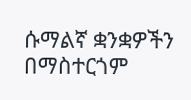ሱማልኛ ቋንቋዎችን በማስተርጎም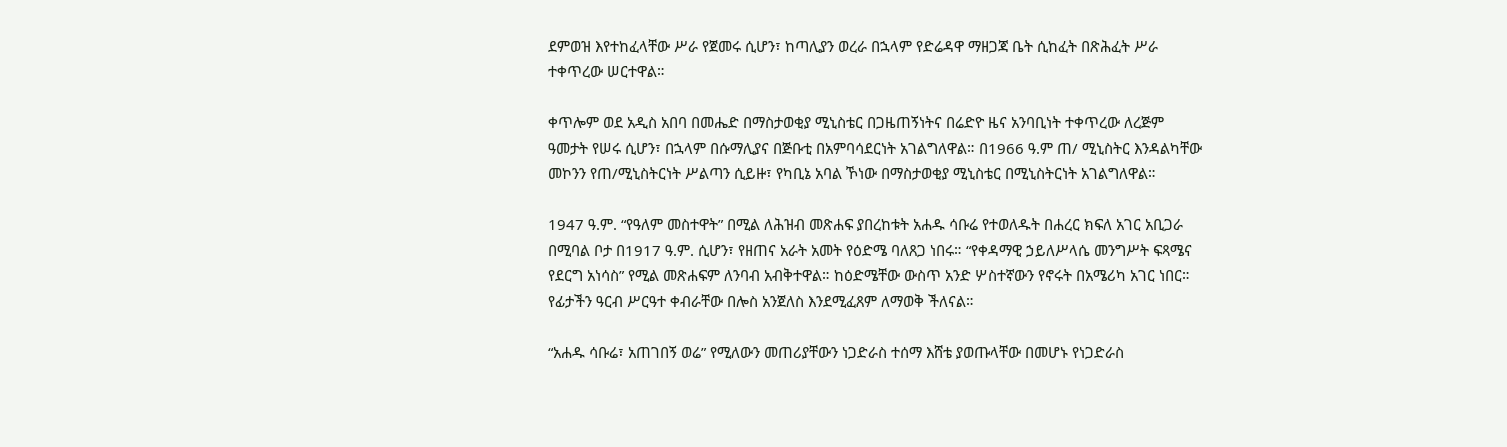ደምወዝ እየተከፈላቸው ሥራ የጀመሩ ሲሆን፣ ከጣሊያን ወረራ በኋላም የድሬዳዋ ማዘጋጃ ቤት ሲከፈት በጽሕፈት ሥራ ተቀጥረው ሠርተዋል።

ቀጥሎም ወደ አዲስ አበባ በመሔድ በማስታወቂያ ሚኒስቴር በጋዜጠኝነትና በሬድዮ ዜና አንባቢነት ተቀጥረው ለረጅም ዓመታት የሠሩ ሲሆን፣ በኋላም በሱማሊያና በጅቡቲ በአምባሳደርነት አገልግለዋል። በ1966 ዓ.ም ጠ/ ሚኒስትር እንዳልካቸው መኮንን የጠ/ሚኒስትርነት ሥልጣን ሲይዙ፣ የካቢኔ አባል ኾነው በማስታወቂያ ሚኒስቴር በሚኒስትርነት አገልግለዋል።

1947 ዓ.ም. “የዓለም መስተዋት” በሚል ለሕዝብ መጽሐፍ ያበረከቱት አሐዱ ሳቡሬ የተወለዱት በሐረር ክፍለ አገር አቢጋራ በሚባል ቦታ በ1917 ዓ.ም. ሲሆን፣ የዘጠና አራት አመት የዕድሜ ባለጸጋ ነበሩ። “የቀዳማዊ ኃይለሥላሴ መንግሥት ፍጻሜና የደርግ አነሳስ” የሚል መጽሐፍም ለንባብ አብቅተዋል። ከዕድሜቸው ውስጥ አንድ ሦስተኛውን የኖሩት በአሜሪካ አገር ነበር። የፊታችን ዓርብ ሥርዓተ ቀብራቸው በሎስ አንጀለስ እንደሚፈጸም ለማወቅ ችለናል።

“አሐዱ ሳቡሬ፣ አጠገበኝ ወሬ” የሚለውን መጠሪያቸውን ነጋድራስ ተሰማ እሸቴ ያወጡላቸው በመሆኑ የነጋድራስ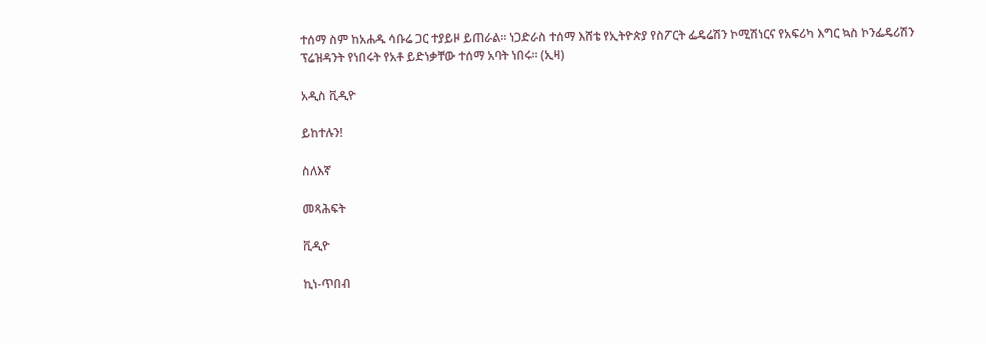ተሰማ ስም ከአሐዱ ሳቡሬ ጋር ተያይዞ ይጠራል። ነጋድራስ ተሰማ እሸቴ የኢትዮጵያ የስፖርት ፌዴሬሽን ኮሚሽነርና የአፍሪካ እግር ኳስ ኮንፌዴሪሽን ፕሬዝዳንት የነበሩት የአቶ ይድነቃቸው ተሰማ አባት ነበሩ። (ኢዛ)

አዲስ ቪዲዮ

ይከተሉን!

ስለእኛ

መጻሕፍት

ቪዲዮ

ኪነ-ጥበብ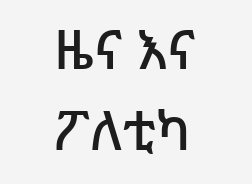ዜና እና ፖለቲካ